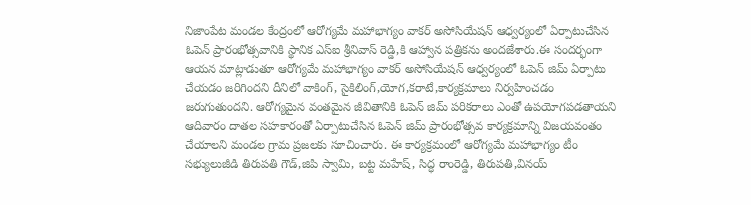నిజాంపేట మండల కేంద్రంలో ఆరోగ్యమే మహాభాగ్యం వాకర్ అసోసియేషన్ ఆధ్వర్యంలో ఏర్పాటుచేసిన ఓపెన్ ప్రారంభోత్సవానికి స్థానిక ఎస్ఐ శ్రీనివాస్ రెడ్డి,కి ఆహ్వాన పత్రికను అందజేశారు.ఈ సందర్భంగా ఆయన మాట్లాడుతూ ఆరోగ్యమే మహాభాగ్యం వాకర్ అసోసియేషన్ ఆధ్వర్యంలో ఓపెన్ జిమ్ ఏర్పాటు చేయడం జరిగిందని దీనిలో వాకింగ్, సైకిలింగ్,యోగ,కరాటే,కార్యక్రమాలు నిర్వహించడం జరుగుతుందని. ఆరోగ్యమైన వంతమైన జీవితానికి ఓపెన్ జిమ్ పరికరాలు ఎంతో ఉపయోగపడతాయని ఆదివారం దాతల సహకారంతో ఏర్పాటుచేసిన ఓపెన్ జిమ్ ప్రారంభోత్సవ కార్యక్రమాన్ని విజయవంతం చేయాలని మండల గ్రామ ప్రజలకు సూచించారు. ఈ కార్యక్రమంలో ఆరోగ్యమే మహాభాగ్యం టీం సభ్యులుజీడి తిరుపతి గౌడ్,జిపి స్వామి, బట్ట మహేష్, సిద్ధ రాంరెడ్డి, తిరుపతి,వినయ్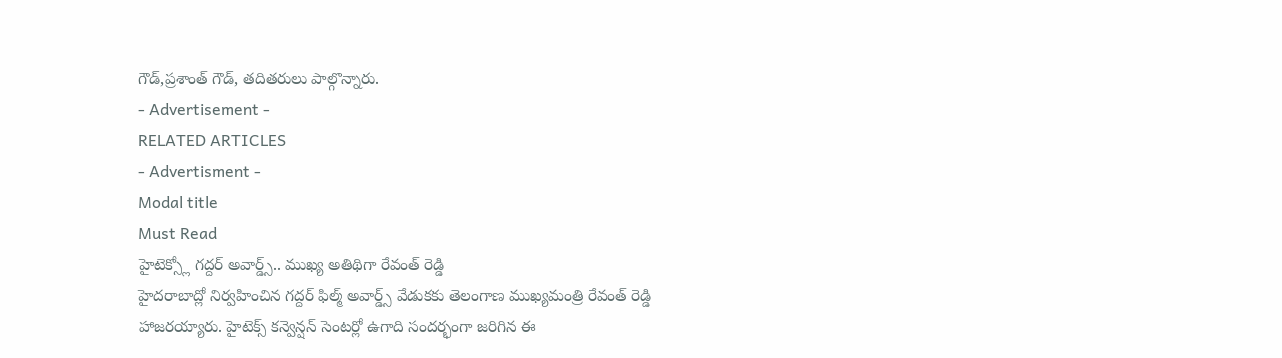గౌడ్,ప్రశాంత్ గౌడ్, తదితరులు పాల్గొన్నారు.
- Advertisement -
RELATED ARTICLES
- Advertisment -
Modal title
Must Read
హైటెక్స్లో గద్దర్ అవార్డ్స్.. ముఖ్య అతిథిగా రేవంత్ రెడ్డి
హైదరాబాద్లో నిర్వహించిన గద్దర్ ఫిల్మ్ అవార్డ్స్ వేడుకకు తెలంగాణ ముఖ్యమంత్రి రేవంత్ రెడ్డి హాజరయ్యారు. హైటెక్స్ కన్వెన్షన్ సెంటర్లో ఉగాది సందర్భంగా జరిగిన ఈ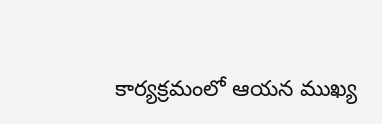కార్యక్రమంలో ఆయన ముఖ్య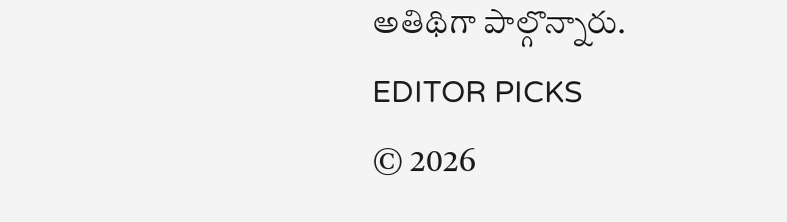అతిథిగా పాల్గొన్నారు.
EDITOR PICKS
© 2026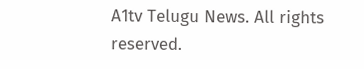A1tv Telugu News. All rights reserved.